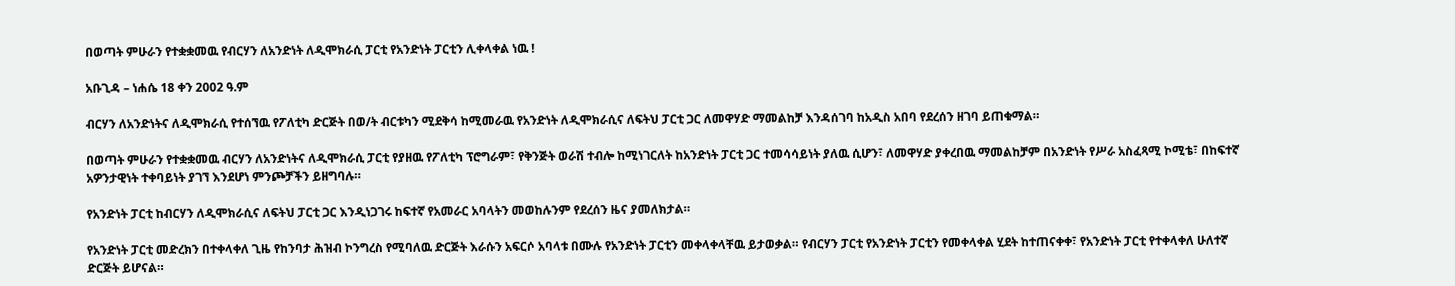በወጣት ምሁራን የተቋቋመዉ የብርሃን ለአንድነት ለዲሞክራሲ ፓርቲ የአንድነት ፓርቲን ሊቀላቀል ነዉ !

አቡጊዳ – ነሐሴ 18 ቀን 2002 ዓ.ም

ብርሃን ለአንድነትና ለዲሞክራሲ የተሰኘዉ የፖለቲካ ድርጅት በወ/ት ብርቱካን ሚደቅሳ ከሚመራዉ የአንድነት ለዲሞክራሲና ለፍትህ ፓርቲ ጋር ለመዋሃድ ማመልከቻ እንዳሰገባ ከአዲስ አበባ የደረሰን ዘገባ ይጠቁማል።

በወጣት ምሁራን የተቋቋመዉ ብርሃን ለአንድነትና ለዲሞክራሲ ፓርቲ የያዘዉ የፖለቲካ ፕሮግራም፣ የቅንጅት ወራሽ ተብሎ ከሚነገርለት ከአንድነት ፓርቲ ጋር ተመሳሳይነት ያለዉ ሲሆን፣ ለመዋሃድ ያቀረበዉ ማመልከቻም በአንድነት የሥራ አስፈጻሚ ኮሚቴ፣ በከፍተኛ አዎንታዊነት ተቀባይነት ያገኘ እንደሆነ ምንጮቻችን ይዘግባሉ።

የአንድነት ፓርቲ ከብርሃን ለዲሞክራሲና ለፍትህ ፓርቲ ጋር እንዲነጋገሩ ከፍተኛ የአመራር አባላትን መወከሉንም የደረሰን ዜና ያመለክታል።

የአንድነት ፓርቲ መድረክን በተቀላቀለ ጊዜ የከንባታ ሕዝብ ኮንግረስ የሚባለዉ ድርጅት እራሱን አፍርሶ አባላቱ በሙሉ የአንድነት ፓርቲን መቀላቀላቸዉ ይታወቃል። የብርሃን ፓርቲ የአንድነት ፓርቲን የመቀላቀል ሂደት ከተጠናቀቀ፣ የአንድነት ፓርቲ የተቀላቀለ ሁለተኛ ድርጅት ይሆናል።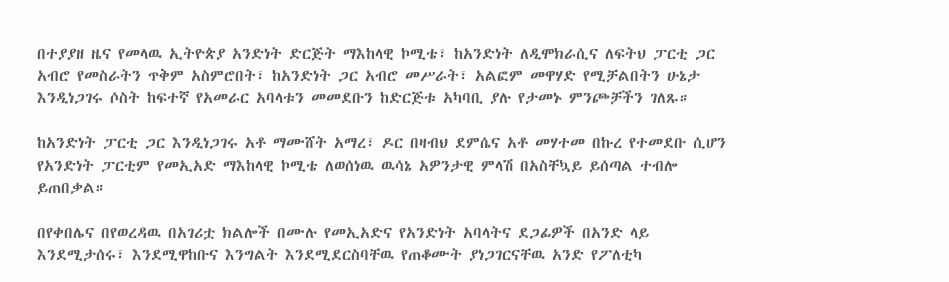በተያያዘ ዜና የመላዉ ኢትዮጵያ አንድነት ድርጅት ማእከላዊ ኮሚቴ፣ ከአንድነት ለዲሞክራሲና ለፍትህ ፓርቲ ጋር አብሮ የመስራትን ጥቅም አስምሮበት፣ ከአንድነት ጋር አብሮ መሥራት፣ አልፎም መዋሃድ የሚቻልበትን ሁኔታ እንዲነጋገሩ ሶስት ከፍተኛ የአመራር አባላቱን መመደቡን ከድርጅቱ አካባቢ ያሉ የታመኑ ምንጮቻችን ገለጹ።

ከአንድነት ፓርቲ ጋር እንዲነጋገሩ አቶ ማሙሸት አማረ፣ ዶር በዛብህ ደምሴና አቶ መሃተመ በኩረ የተመደቡ ሲሆን የአንድነት ፓርቲም የመኢአድ ማእከላዊ ኮሚቴ ለወሰነዉ ዉሳኔ አዎንታዊ ምላሽ በአስቸኳይ ይሰጣል ተብሎ ይጠበቃል።

በየቀበሌና በየወረዳዉ በአገሪቷ ክልሎች በሙሉ የመኢአድና የአንድነት አባላትና ደጋፊዎች በአንድ ላይ እንደሚታሰሩ፣ እንደሚዋከቡና እንግልት እንደሚደርስባቸዉ የጠቆሙት ያነጋገርናቸዉ አንድ የፖለቲካ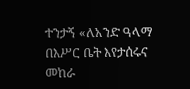ተንታኝ «ለአንድ ዓላማ በእሥር ቤት እየታሰሩና መከራ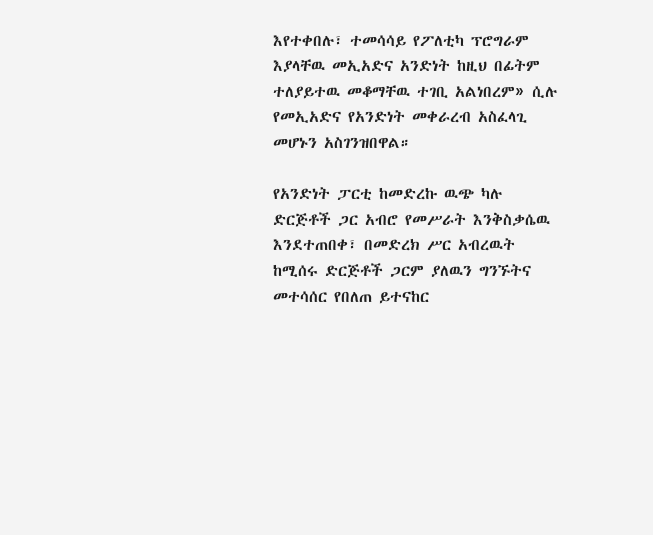እየተቀበሉ፣ ተመሳሳይ የፖለቲካ ፕሮግራም እያላቸዉ መኢአድና አንድነት ከዚህ በፊትም ተለያይተዉ መቆማቸዉ ተገቢ አልነበረም» ሲሉ የመኢአድና የአንድነት መቀራረብ አስፈላጊ መሆኑን አስገንዝበዋል።

የአንድነት ፓርቲ ከመድረኩ ዉጭ ካሉ ድርጅቶች ጋር አብሮ የመሥራት እንቅስቃሴዉ እንደተጠበቀ፣ በመድረክ ሥር አብረዉት ከሚሰሩ ድርጅቶች ጋርም ያለዉን ግንኙትና መተሳሰር የበለጠ ይተናከር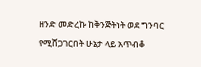ዘንድ መድረኩ ከቅንጅትነት ወደ ግንባር የሚሸጋገርበት ሁኔታ ላይ አጥብቆ